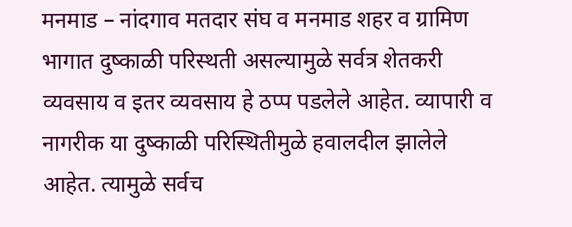मनमाड – नांदगाव मतदार संघ व मनमाड शहर व ग्रामिण भागात दुष्काळी परिस्थती असल्यामुळे सर्वत्र शेतकरी व्यवसाय व इतर व्यवसाय हे ठप्प पडलेले आहेत. व्यापारी व नागरीक या दुष्काळी परिस्थितीमुळे हवालदील झालेले आहेत. त्यामुळे सर्वच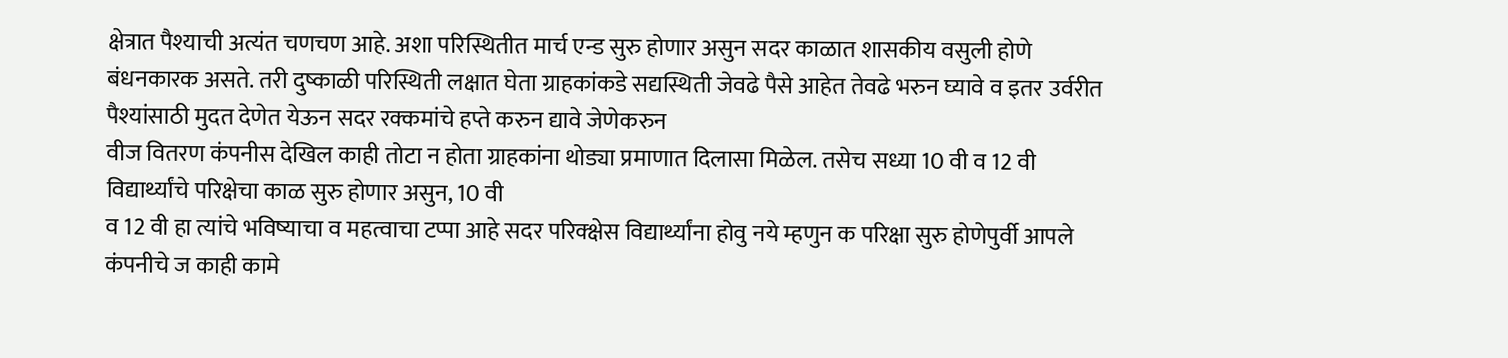क्षेत्रात पैश्याची अत्यंत चणचण आहे. अशा परिस्थितीत मार्च एन्ड सुरु होणार असुन सदर काळात शासकीय वसुली होणे बंधनकारक असते. तरी दुष्काळी परिस्थिती लक्षात घेता ग्राहकांकडे सद्यस्थिती जेवढे पैसे आहेत तेवढे भरुन घ्यावे व इतर उर्वरीत पैश्यांसाठी मुदत देणेत येऊन सदर रक्कमांचे हप्ते करुन द्यावे जेणेकरुन
वीज वितरण कंपनीस देखिल काही तोटा न होता ग्राहकांना थोड्या प्रमाणात दिलासा मिळेल. तसेच सध्या 10 वी व 12 वी विद्यार्थ्यांचे परिक्षेचा काळ सुरु होणार असुन, 10 वी
व 12 वी हा त्यांचे भविष्याचा व महत्वाचा टप्पा आहे सदर परिक्क्षेस विद्यार्थ्यांना होवु नये म्हणुन क परिक्षा सुरु होणेपुर्वी आपले कंपनीचे ज काही कामे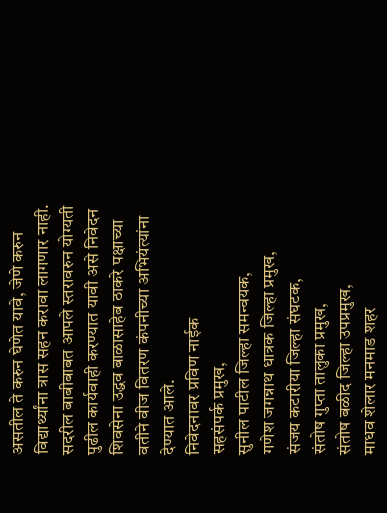असतील ते करुन घेणेत यावे, जेणे करुन विद्यार्थ्यांना त्रास सहन करावा लागणार नाही. सदरील बाबीबाबत आपले स्तरावरुन योग्यती पुढील कार्यवाही करण्यात यावी असे निवेदन शिवसेना उद्धव बाळासाहेब ठाकरे पक्षाच्या वतीने वीज वितरण कंपनीच्या अभियंत्यांना देण्यात आले.
निवेदनावर प्रविण नाईक
सहसंपर्क प्रमुख,
सुनील पाटील जिल्हा समन्वयक,
गणेश जगन्नाथ धात्रक जिल्हा प्रमुख,
संजय कटारीया जिल्हा संघटक,
संतोष गुप्ता तालुका प्रमुख,
संतोष बळीद जिल्हा उपप्रमुख,
माधव शेलार मनमाड शहर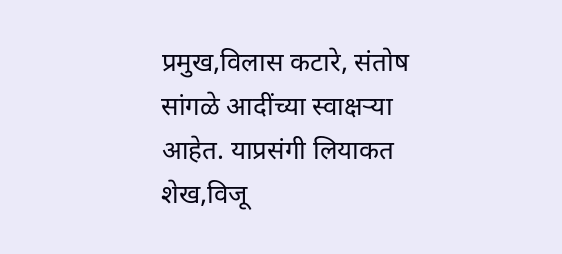प्रमुख,विलास कटारे, संतोष सांगळे आदींच्या स्वाक्षऱ्या आहेत. याप्रसंगी लियाकत शेख,विजू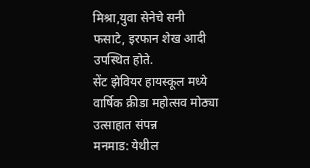मिश्रा,युवा सेनेचे सनी फसाटे, इरफान शेख आदी उपस्थित होते.
सेंट झेवियर हायस्कूल मध्ये वार्षिक क्रीडा महोत्सव मोठ्या उत्साहात संपन्न
मनमाड: येथील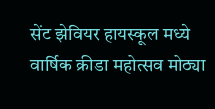सेंट झेवियर हायस्कूल मध्ये वार्षिक क्रीडा महोत्सव मोठ्या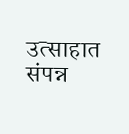उत्साहात संपन्न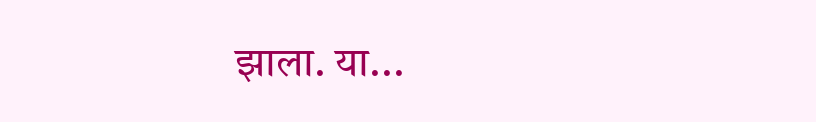झाला. या...